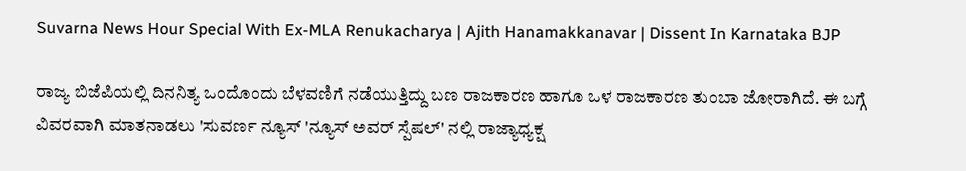Suvarna News Hour Special With Ex-MLA Renukacharya | Ajith Hanamakkanavar | Dissent In Karnataka BJP

ರಾಜ್ಯ ಬಿಜೆಪಿಯಲ್ಲಿ ದಿನನಿತ್ಯ ಒಂದೊಂದು ಬೆಳವಣಿಗೆ ನಡೆಯುತ್ತಿದ್ದು ಬಣ ರಾಜಕಾರಣ ಹಾಗೂ ಒಳ ರಾಜಕಾರಣ ತುಂಬಾ ಜೋರಾಗಿದೆ. ಈ ಬಗ್ಗೆ ವಿವರವಾಗಿ ಮಾತನಾಡಲು 'ಸುವರ್ಣ ನ್ಯೂಸ್ 'ನ್ಯೂಸ್ ಅವರ್ ಸ್ಪೆಷಲ್' ನಲ್ಲಿ ರಾಜ್ಯಾಧ್ಯಕ್ಷ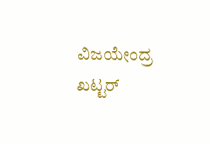ವಿಜಯೇಂದ್ರ ಖಟ್ಟರ್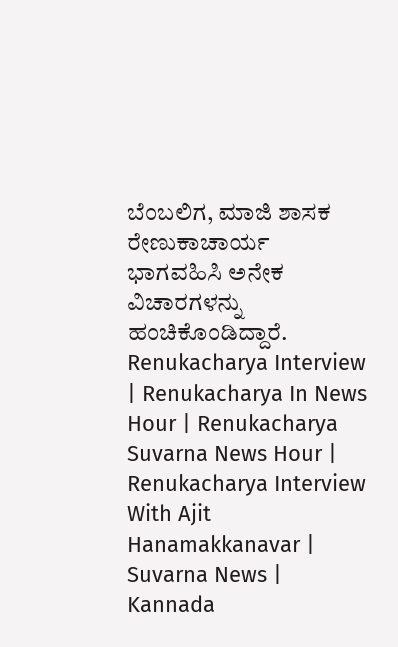ಬೆಂಬಲಿಗ, ಮಾಜಿ ಶಾಸಕ ರೇಣುಕಾಚಾರ್ಯ ಭಾಗವಹಿಸಿ ಅನೇಕ ವಿಚಾರಗಳನ್ನು ಹಂಚಿಕೊಂಡಿದ್ದಾರೆ. Renukacharya Interview | Renukacharya In News Hour | Renukacharya Suvarna News Hour | Renukacharya Interview With Ajit Hanamakkanavar | Suvarna News | Kannada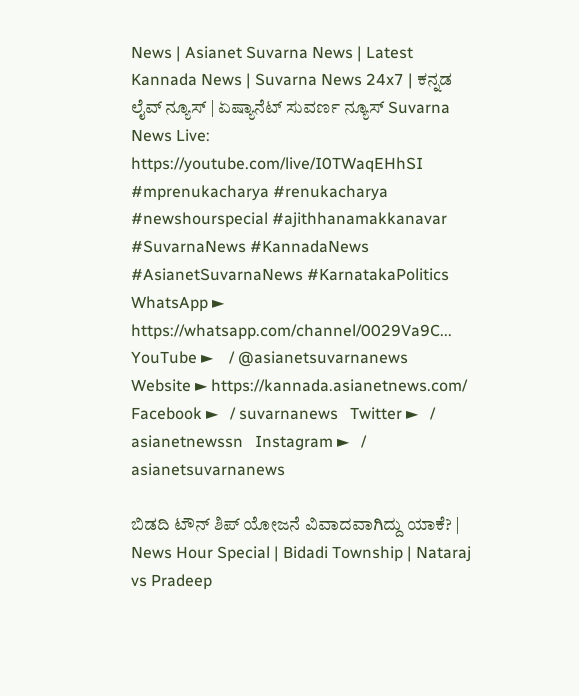News | Asianet Suvarna News | Latest Kannada News | Suvarna News 24x7 | ಕನ್ನಡ ಲೈವ್ ನ್ಯೂಸ್ | ಏಷ್ಯಾನೆಟ್ ಸುವರ್ಣ ನ್ಯೂಸ್ Suvarna News Live: https://youtube.com/live/I0TWaqEHhSI #mprenukacharya #renukacharya #newshourspecial #ajithhanamakkanavar #SuvarnaNews #KannadaNews #AsianetSuvarnaNews #KarnatakaPolitics WhatsApp ► https://whatsapp.com/channel/0029Va9C... YouTube ►    / @asianetsuvarnanews   Website ► https://kannada.asianetnews.com/ Facebook ►   / suvarnanews   Twitter ►   / asianetnewssn   Instagram ►   / asianetsuvarnanews

ಬಿಡದಿ ಟೌನ್ ಶಿಪ್ ಯೋಜನೆ ವಿವಾದವಾಗಿದ್ದು ಯಾಕೆ? | News Hour Special | Bidadi Township | Nataraj vs Pradeep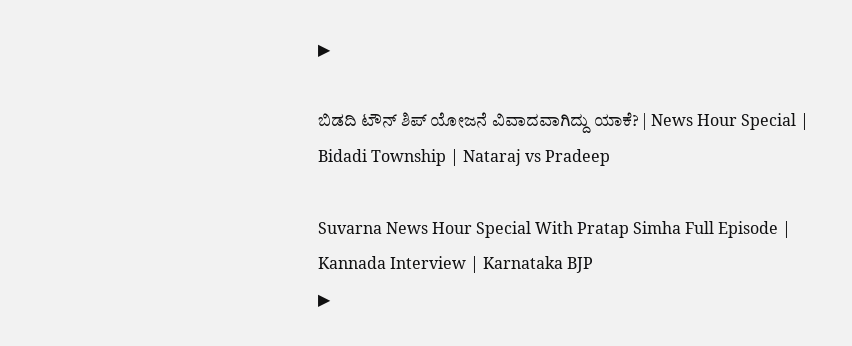▶

ಬಿಡದಿ ಟೌನ್ ಶಿಪ್ ಯೋಜನೆ ವಿವಾದವಾಗಿದ್ದು ಯಾಕೆ? | News Hour Special | Bidadi Township | Nataraj vs Pradeep

Suvarna News Hour Special With Pratap Simha Full Episode | Kannada Interview | Karnataka BJP
▶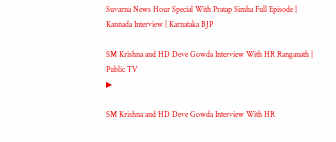Suvarna News Hour Special With Pratap Simha Full Episode | Kannada Interview | Karnataka BJP

SM Krishna and HD Deve Gowda Interview With HR Ranganath | Public TV
▶

SM Krishna and HD Deve Gowda Interview With HR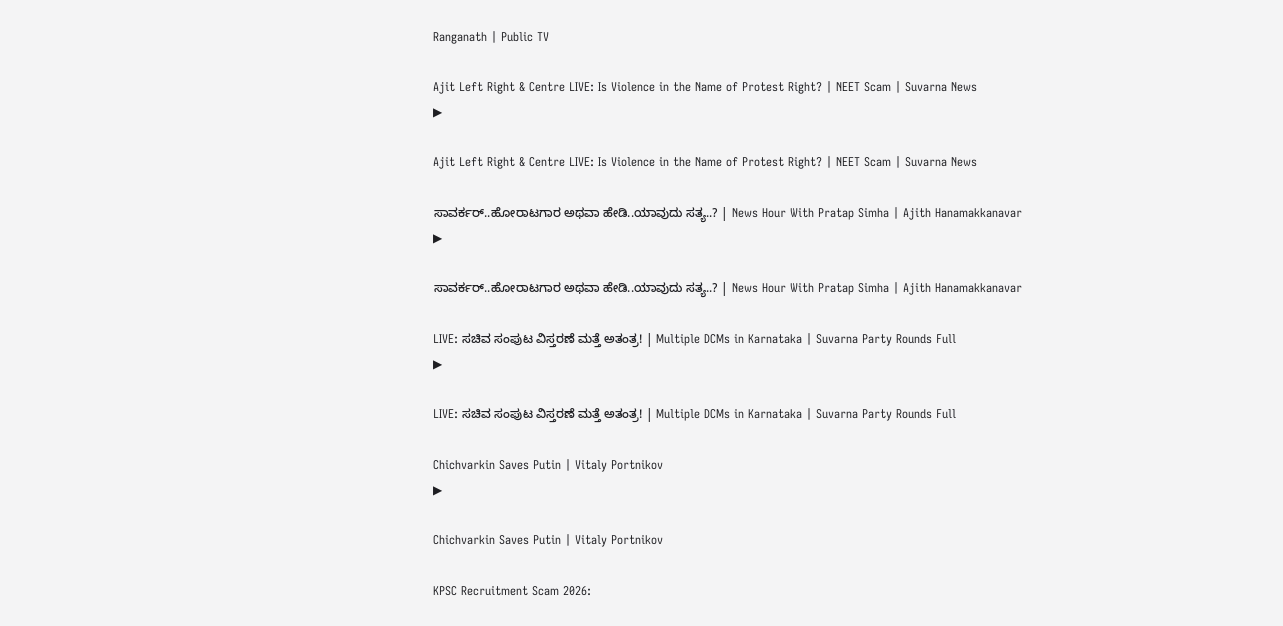Ranganath | Public TV

Ajit Left Right & Centre LIVE: Is Violence in the Name of Protest Right? | NEET Scam | Suvarna News
▶

Ajit Left Right & Centre LIVE: Is Violence in the Name of Protest Right? | NEET Scam | Suvarna News

ಸಾವರ್ಕರ್..ಹೋರಾಟಗಾರ ಅಥವಾ ಹೇಡಿ..ಯಾವುದು ಸತ್ಯ..? | News Hour With Pratap Simha | Ajith Hanamakkanavar
▶

ಸಾವರ್ಕರ್..ಹೋರಾಟಗಾರ ಅಥವಾ ಹೇಡಿ..ಯಾವುದು ಸತ್ಯ..? | News Hour With Pratap Simha | Ajith Hanamakkanavar

LIVE: ಸಚಿವ ಸಂಪುಟ ವಿಸ್ತರಣೆ ಮತ್ತೆ ಅತಂತ್ರ! | Multiple DCMs in Karnataka | Suvarna Party Rounds Full
▶

LIVE: ಸಚಿವ ಸಂಪುಟ ವಿಸ್ತರಣೆ ಮತ್ತೆ ಅತಂತ್ರ! | Multiple DCMs in Karnataka | Suvarna Party Rounds Full

Chichvarkin Saves Putin | Vitaly Portnikov
▶

Chichvarkin Saves Putin | Vitaly Portnikov

KPSC Recruitment Scam 2026: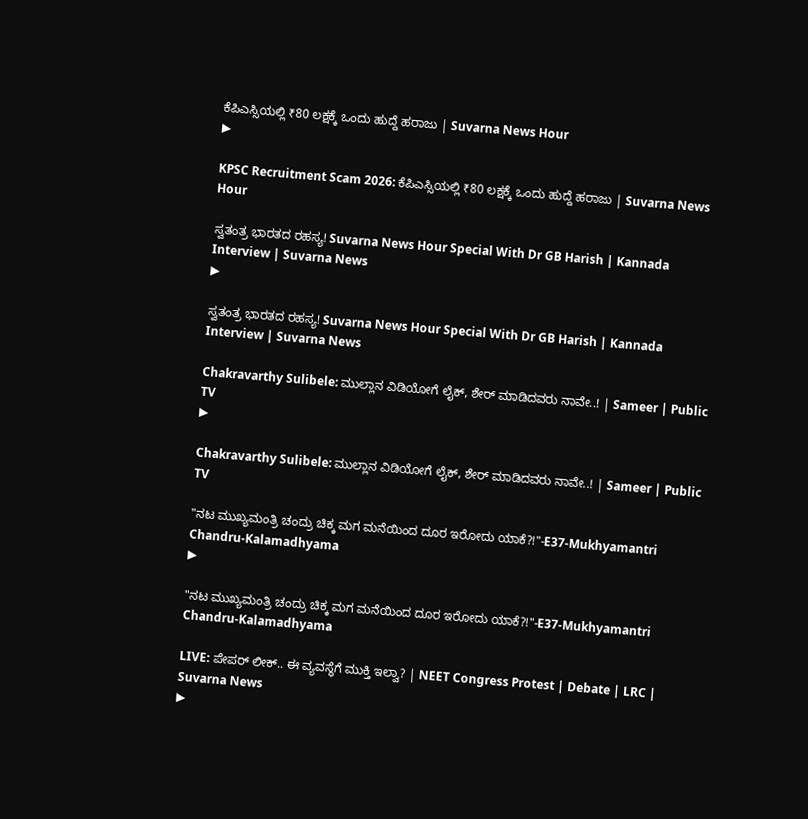ಕೆಪಿಎಸ್ಸಿಯಲ್ಲಿ ₹80 ಲಕ್ಷಕ್ಕೆ ಒಂದು ಹುದ್ದೆ ಹರಾಜು | Suvarna News Hour
▶

KPSC Recruitment Scam 2026: ಕೆಪಿಎಸ್ಸಿಯಲ್ಲಿ ₹80 ಲಕ್ಷಕ್ಕೆ ಒಂದು ಹುದ್ದೆ ಹರಾಜು | Suvarna News Hour

ಸ್ವತಂತ್ರ ಭಾರತದ ರಹಸ್ಯ! Suvarna News Hour Special With Dr GB Harish | Kannada Interview | Suvarna News
▶

ಸ್ವತಂತ್ರ ಭಾರತದ ರಹಸ್ಯ! Suvarna News Hour Special With Dr GB Harish | Kannada Interview | Suvarna News

Chakravarthy Sulibele: ಮುಲ್ಲಾನ ವಿಡಿಯೋಗೆ ಲೈಕ್, ಶೇರ್ ಮಾಡಿದವರು ನಾವೇ..! | Sameer | Public TV
▶

Chakravarthy Sulibele: ಮುಲ್ಲಾನ ವಿಡಿಯೋಗೆ ಲೈಕ್, ಶೇರ್ ಮಾಡಿದವರು ನಾವೇ..! | Sameer | Public TV

"ನಟ ಮುಖ್ಯಮಂತ್ರಿ ಚಂದ್ರು ಚಿಕ್ಕ ಮಗ ಮನೆಯಿಂದ ದೂರ ಇರೋದು ಯಾಕೆ?!"-E37-Mukhyamantri Chandru-Kalamadhyama
▶

"ನಟ ಮುಖ್ಯಮಂತ್ರಿ ಚಂದ್ರು ಚಿಕ್ಕ ಮಗ ಮನೆಯಿಂದ ದೂರ ಇರೋದು ಯಾಕೆ?!"-E37-Mukhyamantri Chandru-Kalamadhyama

LIVE: ಪೇಪರ್ ಲೀಕ್.. ಈ ವ್ಯವಸ್ಥೆಗೆ ಮುಕ್ತಿ ಇಲ್ವಾ? | NEET Congress Protest | Debate | LRC | Suvarna News
▶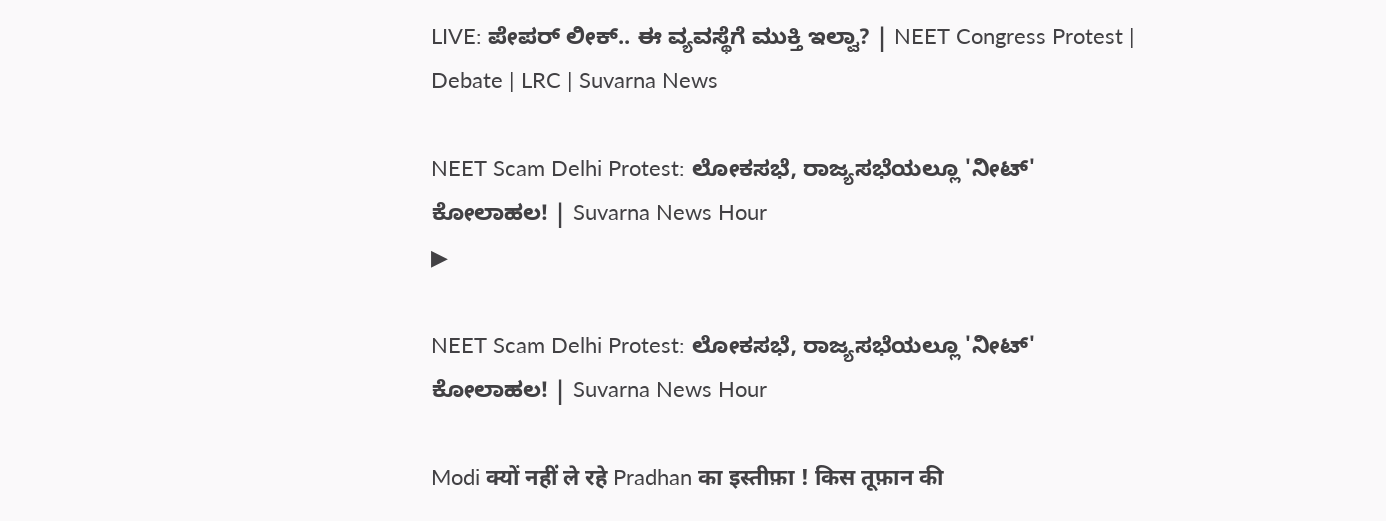LIVE: ಪೇಪರ್ ಲೀಕ್.. ಈ ವ್ಯವಸ್ಥೆಗೆ ಮುಕ್ತಿ ಇಲ್ವಾ? | NEET Congress Protest | Debate | LRC | Suvarna News

NEET Scam Delhi Protest: ಲೋಕಸಭೆ, ರಾಜ್ಯಸಭೆಯಲ್ಲೂ 'ನೀಟ್' ಕೋಲಾಹಲ! | Suvarna News Hour
▶

NEET Scam Delhi Protest: ಲೋಕಸಭೆ, ರಾಜ್ಯಸಭೆಯಲ್ಲೂ 'ನೀಟ್' ಕೋಲಾಹಲ! | Suvarna News Hour

Modi क्यों नहीं ले रहे Pradhan का इस्तीफ़ा ! किस तूफ़ान की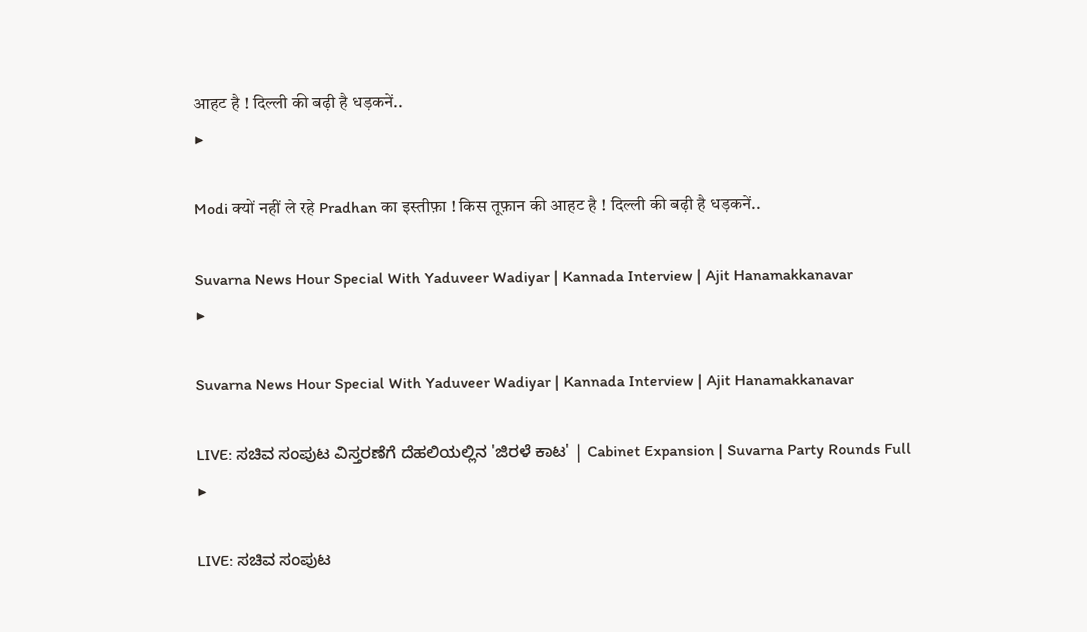आहट है ! दिल्ली की बढ़ी है धड़कनें..
▶

Modi क्यों नहीं ले रहे Pradhan का इस्तीफ़ा ! किस तूफ़ान की आहट है ! दिल्ली की बढ़ी है धड़कनें..

Suvarna News Hour Special With Yaduveer Wadiyar | Kannada Interview | Ajit Hanamakkanavar
▶

Suvarna News Hour Special With Yaduveer Wadiyar | Kannada Interview | Ajit Hanamakkanavar

LIVE: ಸಚಿವ ಸಂಪುಟ ವಿಸ್ತರಣೆಗೆ ದೆಹಲಿಯಲ್ಲಿನ 'ಜಿರಳೆ ಕಾಟ' | Cabinet Expansion | Suvarna Party Rounds Full
▶

LIVE: ಸಚಿವ ಸಂಪುಟ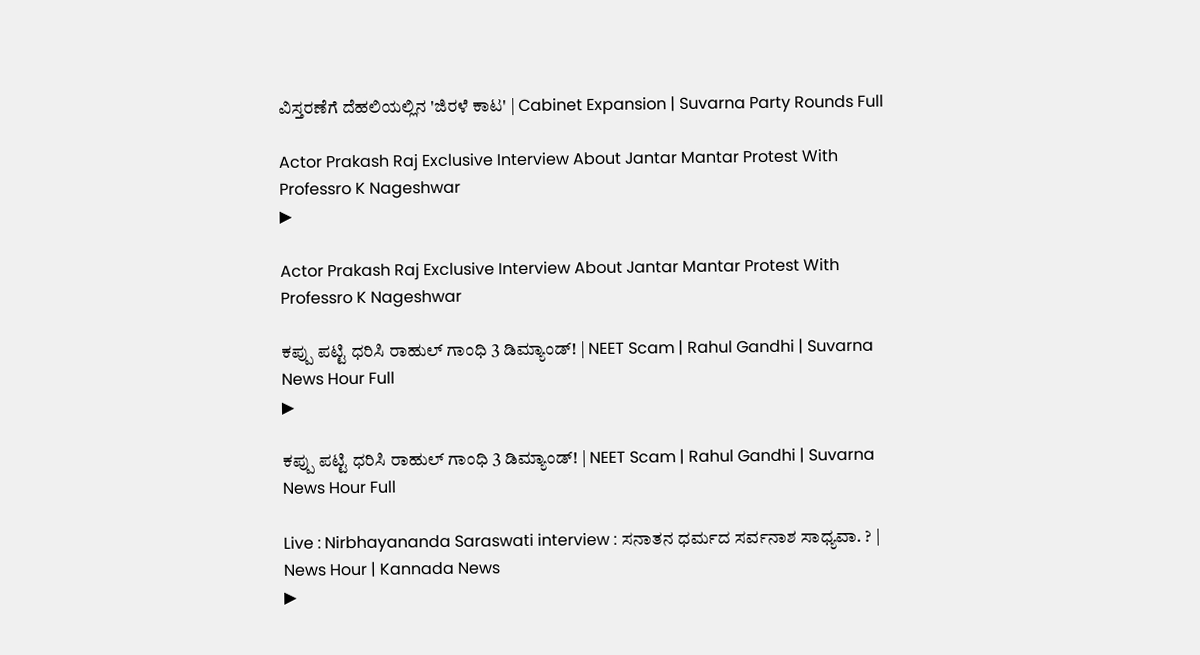ವಿಸ್ತರಣೆಗೆ ದೆಹಲಿಯಲ್ಲಿನ 'ಜಿರಳೆ ಕಾಟ' | Cabinet Expansion | Suvarna Party Rounds Full

Actor Prakash Raj Exclusive Interview About Jantar Mantar Protest With Professro K Nageshwar
▶

Actor Prakash Raj Exclusive Interview About Jantar Mantar Protest With Professro K Nageshwar

ಕಪ್ಪು ಪಟ್ಟಿ ಧರಿಸಿ ರಾಹುಲ್ ಗಾಂಧಿ 3 ಡಿಮ್ಯಾಂಡ್! | NEET Scam | Rahul Gandhi | Suvarna News Hour Full
▶

ಕಪ್ಪು ಪಟ್ಟಿ ಧರಿಸಿ ರಾಹುಲ್ ಗಾಂಧಿ 3 ಡಿಮ್ಯಾಂಡ್! | NEET Scam | Rahul Gandhi | Suvarna News Hour Full

Live : Nirbhayananda Saraswati interview : ಸನಾತನ ಧರ್ಮದ ಸರ್ವನಾಶ ಸಾಧ್ಯವಾ. ? | News Hour | Kannada News
▶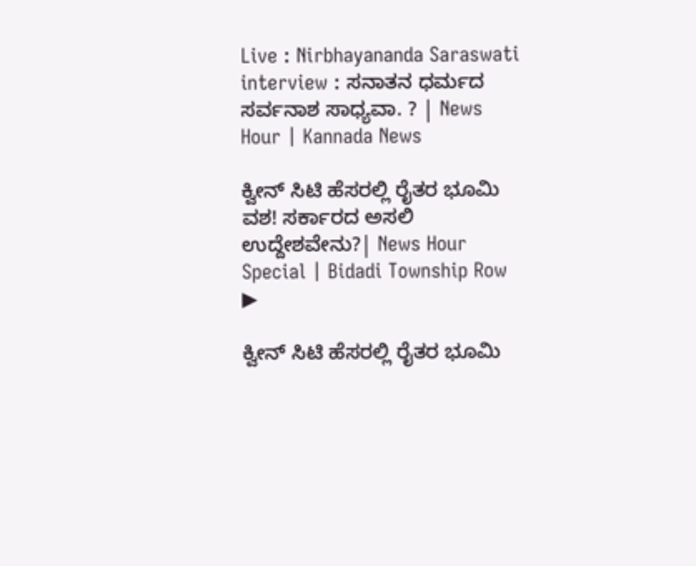Live : Nirbhayananda Saraswati interview : ಸನಾತನ ಧರ್ಮದ ಸರ್ವನಾಶ ಸಾಧ್ಯವಾ. ? | News Hour | Kannada News

ಕ್ವೀನ್ ಸಿಟಿ ಹೆಸರಲ್ಲಿ ರೈತರ ಭೂಮಿ ವಶ! ಸರ್ಕಾರದ ಅಸಲಿ ಉದ್ದೇಶವೇನು?| News Hour Special | Bidadi Township Row
▶

ಕ್ವೀನ್ ಸಿಟಿ ಹೆಸರಲ್ಲಿ ರೈತರ ಭೂಮಿ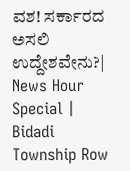ವಶ! ಸರ್ಕಾರದ ಅಸಲಿ ಉದ್ದೇಶವೇನು?| News Hour Special | Bidadi Township Row